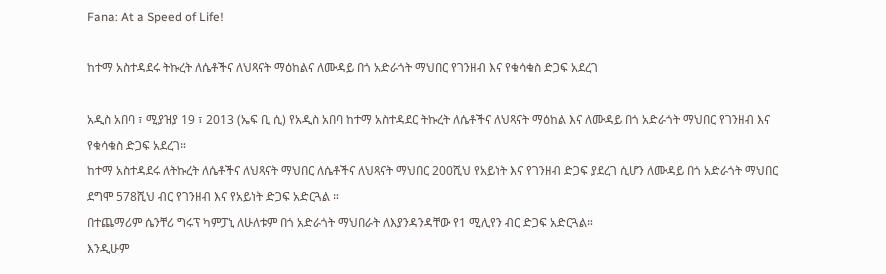Fana: At a Speed of Life!

ከተማ አስተዳደሩ ትኩረት ለሴቶችና ለህጻናት ማዕከልና ለሙዳይ በጎ አድራጎት ማህበር የገንዘብ እና የቁሳቁስ ድጋፍ አደረገ

አዲስ አበባ ፣ ሚያዝያ 19 ፣ 2013 (ኤፍ ቢ ሲ) የአዲስ አበባ ከተማ አስተዳደር ትኩረት ለሴቶችና ለህጻናት ማዕከል እና ለሙዳይ በጎ አድራጎት ማህበር የገንዘብ እና የቁሳቁስ ድጋፍ አደረገ።
ከተማ አስተዳደሩ ለትኩረት ለሴቶችና ለህጻናት ማህበር ለሴቶችና ለህጻናት ማህበር 200ሺህ የአይነት እና የገንዘብ ድጋፍ ያደረገ ሲሆን ለሙዳይ በጎ አድራጎት ማህበር ደግሞ 578ሺህ ብር የገንዘብ እና የአይነት ድጋፍ አድርጓል ።
በተጨማሪም ሴንቸሪ ግሩፕ ካምፓኒ ለሁለቱም በጎ አድራጎት ማህበራት ለእያንዳንዳቸው የ1 ሚሊየን ብር ድጋፍ አድርጓል።
እንዲሁም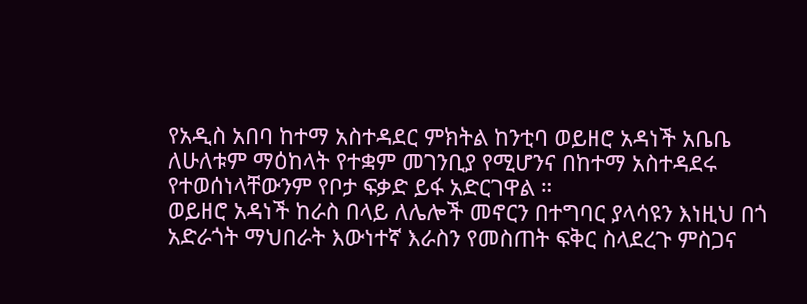የአዲስ አበባ ከተማ አስተዳደር ምክትል ከንቲባ ወይዘሮ አዳነች አቤቤ ለሁለቱም ማዕከላት የተቋም መገንቢያ የሚሆንና በከተማ አስተዳደሩ የተወሰነላቸውንም የቦታ ፍቃድ ይፋ አድርገዋል ።
ወይዘሮ አዳነች ከራስ በላይ ለሌሎች መኖርን በተግባር ያላሳዩን እነዚህ በጎ አድራጎት ማህበራት እውነተኛ እራስን የመስጠት ፍቅር ስላደረጉ ምስጋና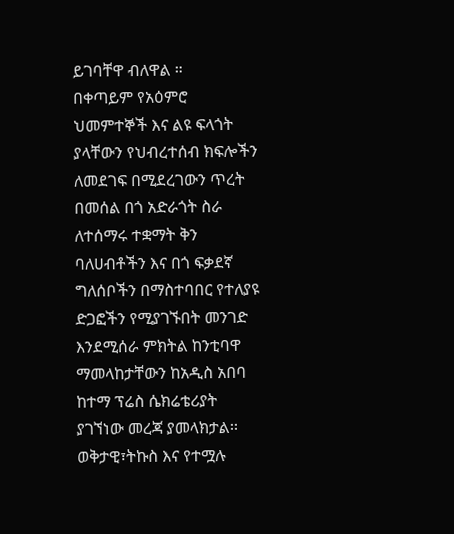ይገባቸዋ ብለዋል ።
በቀጣይም የአዕምሮ ህመምተኞች እና ልዩ ፍላጎት ያላቸውን የህብረተሰብ ክፍሎችን ለመደገፍ በሚደረገውን ጥረት በመሰል በጎ አድራጎት ስራ ለተሰማሩ ተቋማት ቅን ባለሀብቶችን እና በጎ ፍቃደኛ ግለሰቦችን በማስተባበር የተለያዩ ድጋፎችን የሚያገኙበት መንገድ እንደሚሰራ ምክትል ከንቲባዋ ማመላከታቸውን ከአዲስ አበባ ከተማ ፕሬስ ሴክሬቴሪያት ያገኘነው መረጃ ያመላክታል፡፡
ወቅታዊ፣ትኩስ እና የተሟሉ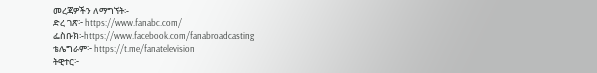መረጃዎችን ለማግኘት፡-
ድረ ገጽ፦ https://www.fanabc.com/
ፌስቡክ፡-https://www.facebook.com/fanabroadcasting
ቴሌግራም፦ https://t.me/fanatelevision
ትዊተር፦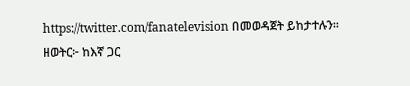https://twitter.com/fanatelevision በመወዳጀት ይከታተሉን፡፡
ዘወትር፦ ከእኛ ጋር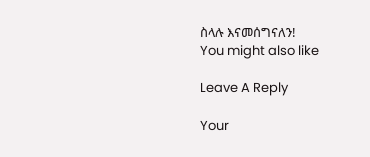ስላሉ እናመሰግናለን!
You might also like

Leave A Reply

Your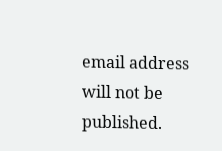email address will not be published.